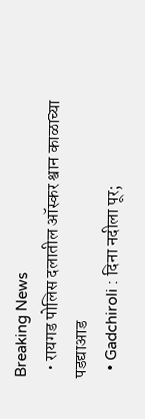Breaking News
  • रायगड पोलिस दलातील ऑस्कर श्वान काळाच्या पडद्याआड
  • Gadchiroli : दिना नदीला पूर;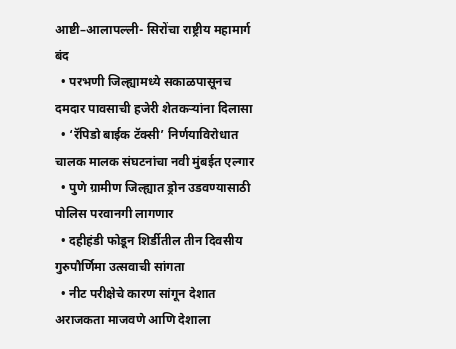आष्टी–आलापल्ली- सिरोंचा राष्ट्रीय महामार्ग बंद
  • परभणी जिल्ह्यामध्ये सकाळपासूनच दमदार पावसाची हजेरी शेतकऱ्यांना दिलासा
  • ‘रॅपिडो बाईक टॅक्सी’ निर्णयाविरोधात चालक मालक संघटनांचा नवी मुंबईत एल्गार
  • पुणे ग्रामीण जिल्ह्यात ड्रोन उडवण्यासाठी पोलिस परवानगी लागणार
  • दहीहंडी फोडून शिर्डीतील तीन दिवसीय गुरुपौर्णिमा उत्सवाची सांगता
  • नीट परीक्षेचे कारण सांगून देशात अराजकता माजवणे आणि देशाला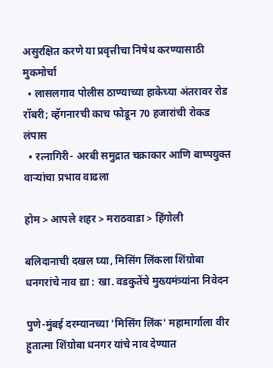असुरक्षित करणे या प्रवृत्तीचा निषेध करण्यासाठी मुकमोर्चा
  • लासलगाव पोलीस ठाण्याच्या हाकेच्या अंतरावर रोड रॉबरी; व्हॅगनारची काच फोडून 70 हजारांची रोकड लंपास
  • रत्नागिरी- अरबी समुद्रात चक्राकार आणि बाष्पयुक्त वाऱ्यांचा प्रभाव वाढला

होम > आपले शहर > मराठवाडा > हिंगोली

बलिदानाची दखल घ्या, मिसिंग लिंकला शिंग्रोबा धनगरांचे नाव द्या : खा. वडकुतेंचे मुख्यमंत्र्यांना निवेदन

पुणे-मुंबई दरम्यानच्या 'मिसिंग लिंक' महामार्गाला वीर हुतात्मा शिंग्रोबा धनगर यांचे नाव देण्यात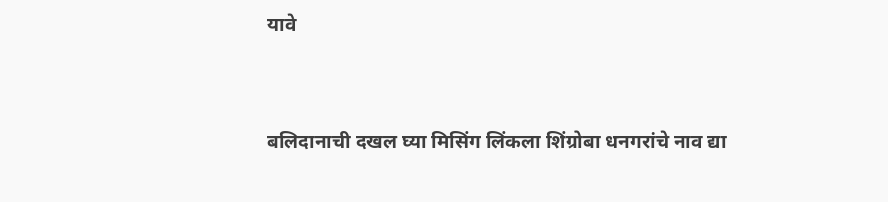यावे


बलिदानाची दखल घ्या मिसिंग लिंकला शिंग्रोबा धनगरांचे नाव द्या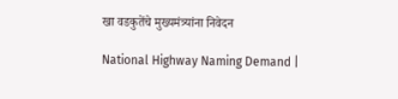खा वडकुतेंचे मुख्यमंत्र्यांना निवेदन

National Highway Naming Demand |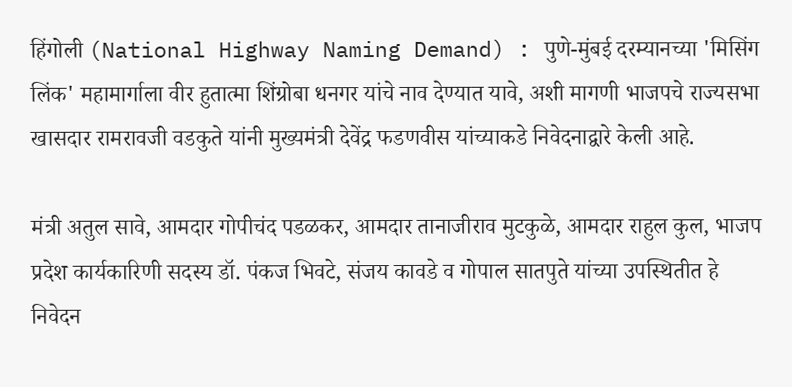हिंगोली (National Highway Naming Demand) : पुणे-मुंबई दरम्यानच्या 'मिसिंग लिंक' महामार्गाला वीर हुतात्मा शिंग्रोबा धनगर यांचे नाव देण्यात यावे, अशी मागणी भाजपचे राज्यसभा खासदार रामरावजी वडकुते यांनी मुख्यमंत्री देवेंद्र फडणवीस यांच्याकडे निवेदनाद्वारे केली आहे.

मंत्री अतुल सावे, आमदार गोपीचंद पडळकर, आमदार तानाजीराव मुटकुळे, आमदार राहुल कुल, भाजप प्रदेश कार्यकारिणी सदस्य डॉ. पंकज भिवटे, संजय कावडे व गोपाल सातपुते यांच्या उपस्थितीत हे निवेदन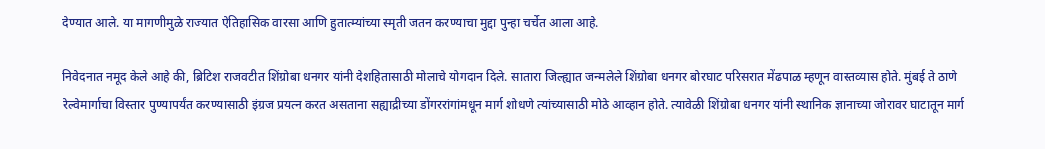देण्यात आले. या मागणीमुळे राज्यात ऐतिहासिक वारसा आणि हुतात्म्यांच्या स्मृती जतन करण्याचा मुद्दा पुन्हा चर्चेत आला आहे.

निवेदनात नमूद केले आहे की, ब्रिटिश राजवटीत शिंग्रोबा धनगर यांनी देशहितासाठी मोलाचे योगदान दिले. सातारा जिल्ह्यात जन्मलेले शिंग्रोबा धनगर बोरघाट परिसरात मेंढपाळ म्हणून वास्तव्यास होते. मुंबई ते ठाणे रेल्वेमार्गाचा विस्तार पुण्यापर्यंत करण्यासाठी इंग्रज प्रयत्न करत असताना सह्याद्रीच्या डोंगररांगांमधून मार्ग शोधणे त्यांच्यासाठी मोठे आव्हान होते. त्यावेळी शिंग्रोबा धनगर यांनी स्थानिक ज्ञानाच्या जोरावर घाटातून मार्ग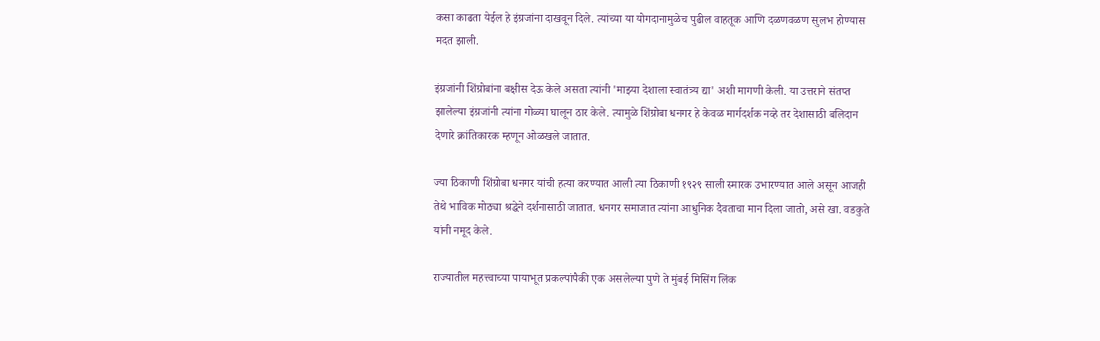कसा काढता येईल हे इंग्रजांना दाखवून दिले. त्यांच्या या योगदानामुळेच पुढील वाहतूक आणि दळणवळण सुलभ होण्यास मदत झाली.

इंग्रजांनी शिंग्रोबांना बक्षीस देऊ केले असता त्यांनी 'माझ्या देशाला स्वातंत्र्य द्या' अशी मागणी केली. या उत्तराने संतप्त झालेल्या इंग्रजांनी त्यांना गोळ्या घालून ठार केले. त्यामुळे शिंग्रोबा धनगर हे केवळ मार्गदर्शक नव्हे तर देशासाठी बलिदान देणारे क्रांतिकारक म्हणून ओळखले जातात.

ज्या ठिकाणी शिंग्रोबा धनगर यांची हत्या करण्यात आली त्या ठिकाणी १९२९ साली स्मारक उभारण्यात आले असून आजही तेथे भाविक मोठ्या श्रद्धेने दर्शनासाठी जातात. धनगर समाजात त्यांना आधुनिक दैवताचा मान दिला जातो, असे खा. वडकुते यांनी नमूद केले.

राज्यातील महत्त्वाच्या पायाभूत प्रकल्पांपैकी एक असलेल्या पुणे ते मुंबई मिसिंग लिंक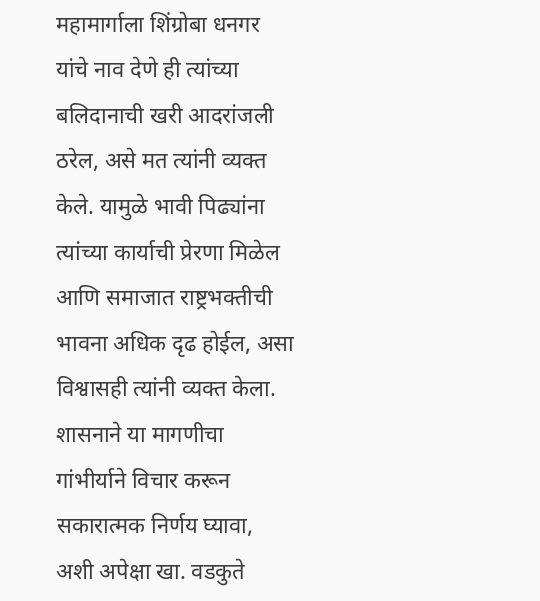महामार्गाला शिंग्रोबा धनगर यांचे नाव देणे ही त्यांच्या बलिदानाची खरी आदरांजली ठरेल, असे मत त्यांनी व्यक्त केले. यामुळे भावी पिढ्यांना त्यांच्या कार्याची प्रेरणा मिळेल आणि समाजात राष्ट्रभक्तीची भावना अधिक दृढ होईल, असा विश्वासही त्यांनी व्यक्त केला. शासनाने या मागणीचा गांभीर्याने विचार करून सकारात्मक निर्णय घ्यावा, अशी अपेक्षा खा. वडकुते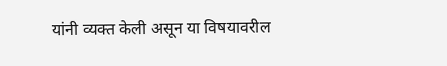यांनी व्यक्त केली असून या विषयावरील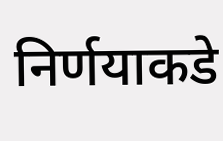निर्णयाकडे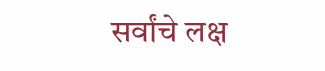सर्वांचे लक्ष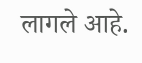लागले आहे.